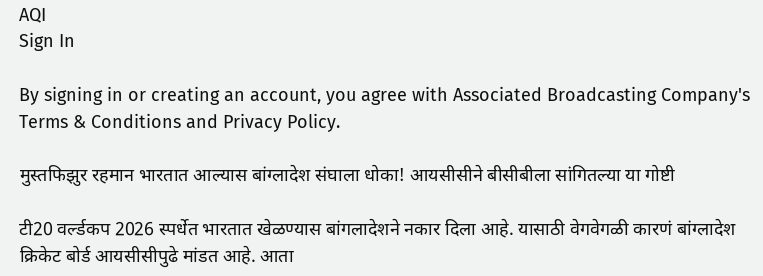AQI
Sign In

By signing in or creating an account, you agree with Associated Broadcasting Company's Terms & Conditions and Privacy Policy.

मुस्तफिझुर रहमान भारतात आल्यास बांग्लादेश संघाला धोका! आयसीसीने बीसीबीला सांगितल्या या गोष्टी

टी20 वर्ल्डकप 2026 स्पर्धेत भारतात खेळण्यास बांगलादेशने नकार दिला आहे. यासाठी वेगवेगळी कारणं बांग्लादेश क्रिकेट बोर्ड आयसीसीपुढे मांडत आहे. आता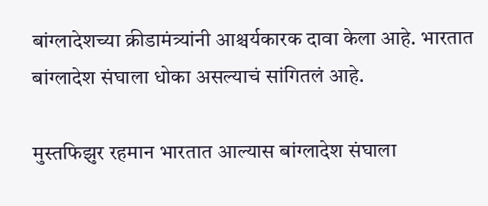बांग्लादेशच्या क्रीडामंत्र्यांनी आश्चर्यकारक दावा केला आहे. भारतात बांग्लादेश संघाला धोका असल्याचं सांगितलं आहे.

मुस्तफिझुर रहमान भारतात आल्यास बांग्लादेश संघाला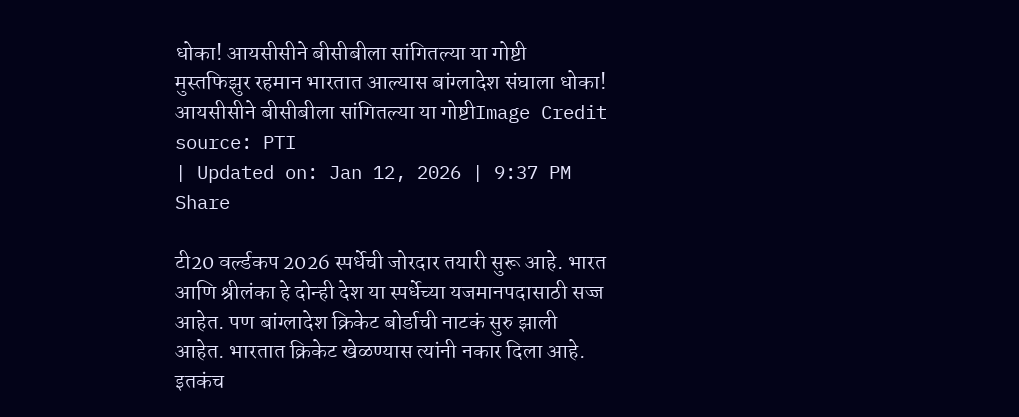धोका! आयसीसीने बीसीबीला सांगितल्या या गोष्टी
मुस्तफिझुर रहमान भारतात आल्यास बांग्लादेश संघाला धोका! आयसीसीने बीसीबीला सांगितल्या या गोष्टीImage Credit source: PTI
| Updated on: Jan 12, 2026 | 9:37 PM
Share

टी20 वर्ल्डकप 2026 स्पर्धेची जोरदार तयारी सुरू आहे. भारत आणि श्रीलंका हे दोन्ही देश या स्पर्धेच्या यजमानपदासाठी सज्ज आहेत. पण बांग्लादेश क्रिकेट बोर्डाची नाटकं सुरु झाली आहेत. भारतात क्रिकेट खेळण्यास त्यांनी नकार दिला आहे. इतकंच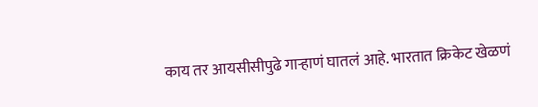काय तर आयसीसीपुढे गाऱ्हाणं घातलं आहे. भारतात क्रिकेट खेळणं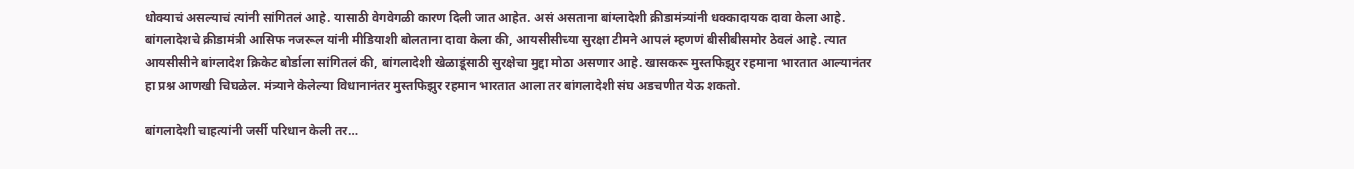धोक्याचं असल्याचं त्यांनी सांगितलं आहे. यासाठी वेगवेगळी कारण दिली जात आहेत. असं असताना बांग्लादेशी क्रीडामंत्र्यांनी धक्कादायक दावा केला आहे. बांगलादेशचे क्रीडामंत्री आसिफ नजरूल यांनी मीडियाशी बोलताना दावा केला की, आयसीसीच्या सुरक्षा टीमने आपलं म्हणणं बीसीबीसमोर ठेवलं आहे. त्यात आयसीसीने बांग्लादेश क्रिकेट बोर्डाला सांगितलं की, बांगलादेशी खेळाडूंसाठी सुरक्षेचा मुद्दा मोठा असणार आहे. खासकरू मुस्तफिझुर रहमाना भारतात आल्यानंतर हा प्रश्न आणखी चिघळेल. मंत्र्याने केलेल्या विधानानंतर मुस्तफिझुर रहमान भारतात आला तर बांगलादेशी संघ अडचणीत येऊ शकतो.

बांगलादेशी चाहत्यांनी जर्सी परिधान केली तर…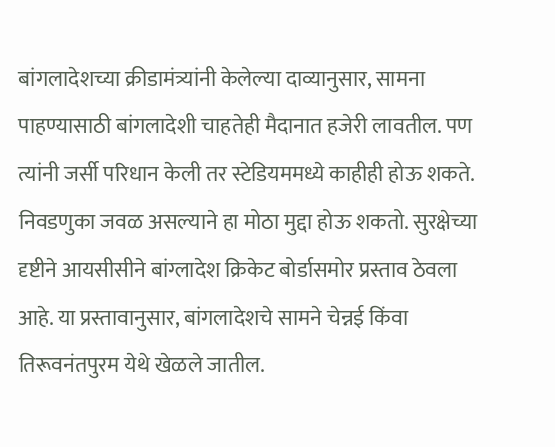बांगलादेशच्या क्रीडामंत्र्यांनी केलेल्या दाव्यानुसार, सामना पाहण्यासाठी बांगलादेशी चाहतेही मैदानात हजेरी लावतील. पण त्यांनी जर्सी परिधान केली तर स्टेडियममध्ये काहीही होऊ शकते. निवडणुका जवळ असल्याने हा मोठा मुद्दा होऊ शकतो. सुरक्षेच्या दृष्टीने आयसीसीने बांग्लादेश क्रिकेट बोर्डासमोर प्रस्ताव ठेवला आहे. या प्रस्तावानुसार, बांगलादेशचे सामने चेन्नई किंवा तिरूवनंतपुरम येथे खेळले जातील.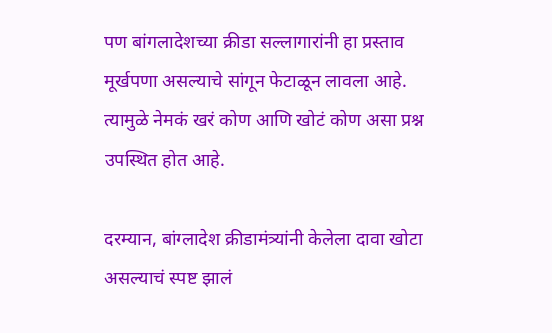पण बांगलादेशच्या क्रीडा सल्लागारांनी हा प्रस्ताव मूर्खपणा असल्याचे सांगून फेटाळून लावला आहे. त्यामुळे नेमकं खरं कोण आणि खोटं कोण असा प्रश्न उपस्थित होत आहे.

दरम्यान, बांग्लादेश क्रीडामंत्र्यांनी केलेला दावा खोटा असल्याचं स्पष्ट झालं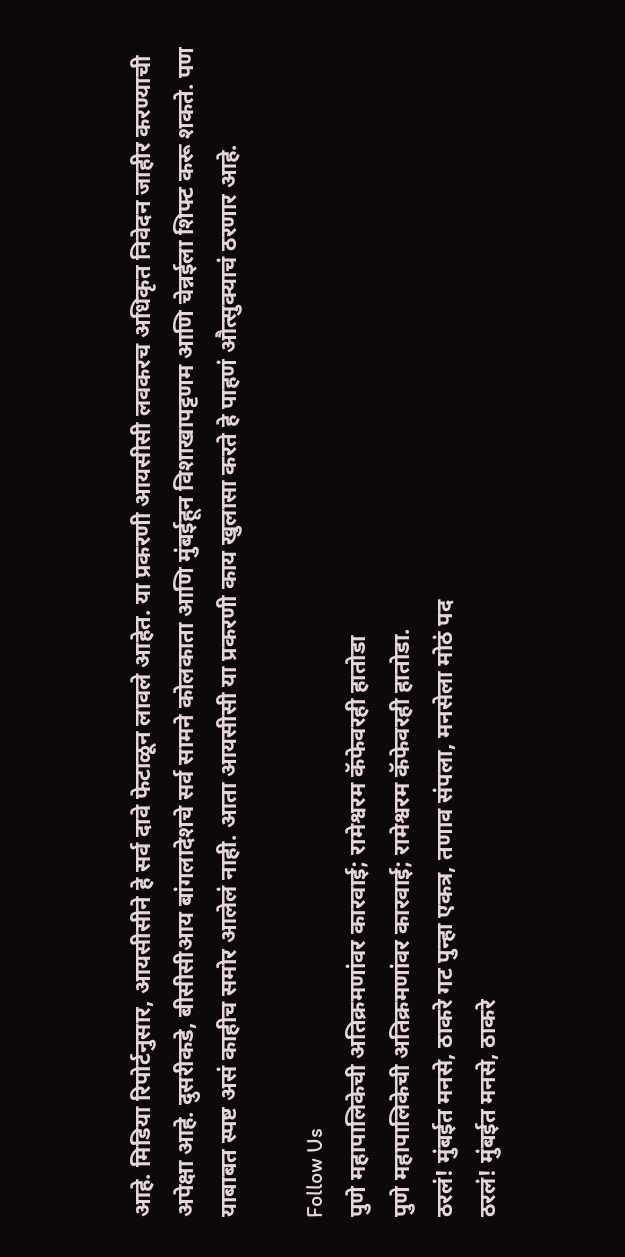आहे. मिडिया रिपोर्टनुसार, आयसीसीने हे सर्व दावे फेटाळून लावले आहेत. या प्रकरणी आयसीसी लवकरच अधिकृत निवेदन जाहीर करण्याची अपेक्षा आहे. दुसरीकडे, बीसीसीआय बांगलादेशचे सर्व सामने कोलकाता आणि मुंबईहून विशाखापट्टणम आणि चेन्नईला शिफ्ट करू शकते. पण याबाबत स्पष्ट असं काहीच समोर आलेलं नाही. आता आयसीसी या प्रकरणी काय खुलासा करते हे पाहणं औत्सुक्याचं ठरणार आहे.

Follow Us
पुणे महापालिकेची अतिक्रमणांवर कारवाई; रामेश्वरम कॅफेवरही हातोडा
पुणे महापालिकेची अतिक्रमणांवर कारवाई; रामेश्वरम कॅफेवरही हातोडा.
ठरलं! मुंबईत मनसे, ठाकरे गट पुन्हा एकत्र, तणाव संपला, मनसेला मोठं पद
ठरलं! मुंबईत मनसे, ठाकरे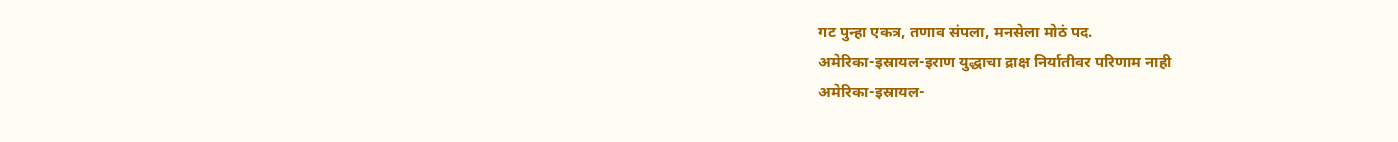गट पुन्हा एकत्र, तणाव संपला, मनसेला मोठं पद.
अमेरिका-इस्रायल-इराण युद्धाचा द्राक्ष निर्यातीवर परिणाम नाही
अमेरिका-इस्रायल-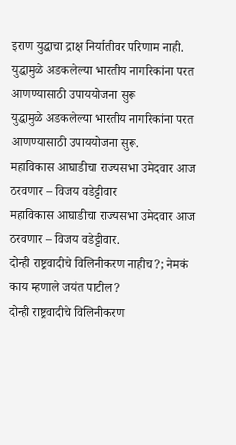इराण युद्धाचा द्राक्ष निर्यातीवर परिणाम नाही.
युद्धामुळे अडकलेल्या भारतीय नागरिकांना परत आणण्यासाठी उपाययोजना सुरू
युद्धामुळे अडकलेल्या भारतीय नागरिकांना परत आणण्यासाठी उपाययोजना सुरू.
महाविकास आघाडीचा राज्यसभा उमेदवार आज ठरवणार – विजय वडेट्टीवार
महाविकास आघाडीचा राज्यसभा उमेदवार आज ठरवणार – विजय वडेट्टीवार.
दोन्ही राष्ट्रवादीचे विलिनीकरण नाहीच?; नेमकं काय म्हणाले जयंत पाटील?
दोन्ही राष्ट्रवादीचे विलिनीकरण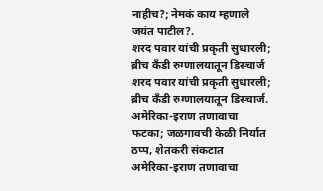नाहीच?; नेमकं काय म्हणाले जयंत पाटील?.
शरद पवार यांची प्रकृती सुधारली; ब्रीच कँडी रुग्णालयातून डिस्चार्ज
शरद पवार यांची प्रकृती सुधारली; ब्रीच कँडी रुग्णालयातून डिस्चार्ज.
अमेरिका-इराण तणावाचा फटका; जळगावची केळी निर्यात ठप्प, शेतकरी संकटात
अमेरिका-इराण तणावाचा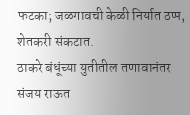फटका; जळगावची केळी निर्यात ठप्प, शेतकरी संकटात.
ठाकरे बंधूंच्या युतीतील तणावानंतर संजय राऊत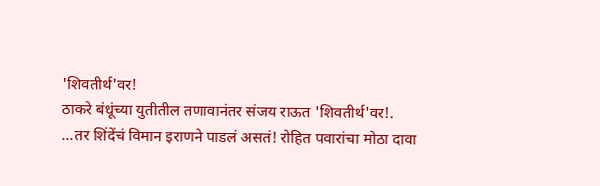'शिवतीर्थ'वर!
ठाकरे बंधूंच्या युतीतील तणावानंतर संजय राऊत 'शिवतीर्थ'वर!.
...तर शिंदेंचं विमान इराणने पाडलं असतं! रोहित पवारांचा मोठा दावा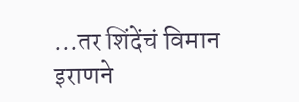...तर शिंदेंचं विमान इराणने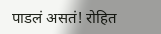पाडलं असतं! रोहित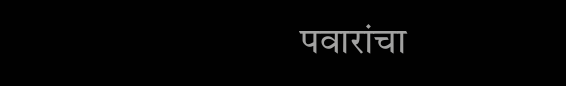पवारांचा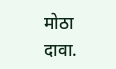मोठा दावा.